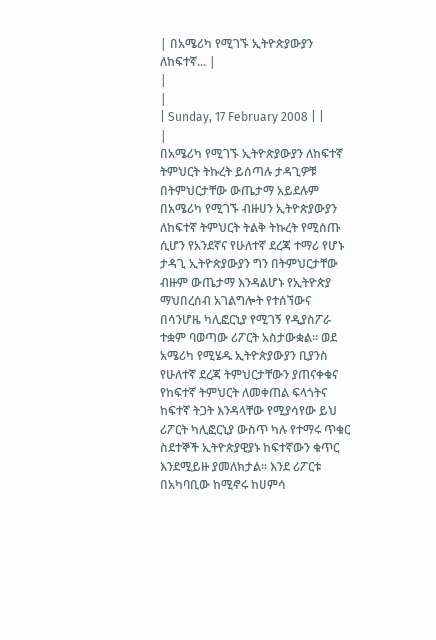| በአሜሪካ የሚገኙ ኢትዮጵያውያን ለከፍተኛ... |
|
|
| Sunday, 17 February 2008 | |
|
በአሜሪካ የሚገኙ ኢትዮጵያውያን ለከፍተኛ ትምህርት ትኩረት ይሰጣሉ ታዳጊዎቹ በትምህርታቸው ውጤታማ አይደሉም በአሜሪካ የሚገኙ ብዙሀን ኢትዮጵያውያን ለከፍተኛ ትምህርት ትልቅ ትኩረት የሚሰጡ ሲሆን የአንደኛና የሁለተኛ ደረጃ ተማሪ የሆኑ ታዳጊ ኢትዮጵያውያን ግን በትምህርታቸው ብዙም ውጤታማ እንዳልሆኑ የኢትዮጵያ ማህበረሰብ አገልግሎት የተሰኘውና በሳንሆዜ ካሊፎርኒያ የሚገኝ የዲያስፖራ ተቋም ባወጣው ሪፖርት አስታውቋል፡፡ ወደ አሜሪካ የሚሄዱ ኢትዮጵያውያን ቢያንስ የሁለተኛ ደረጃ ትምህርታቸውን ያጠናቀቁና የከፍተኛ ትምህርት ለመቀጠል ፍላጎትና ከፍተኛ ትጋት እንዳላቸው የሚያሳየው ይህ ሪፖርት ካሊፎርኒያ ውስጥ ካሉ የተማሩ ጥቁር ስደተኞች ኢትዮጵያዊያኑ ከፍተኛውን ቁጥር እንደሚይዙ ያመለክታል፡፡ እንደ ሪፖርቱ በአካባቢው ከሚኖሩ ከሀምሳ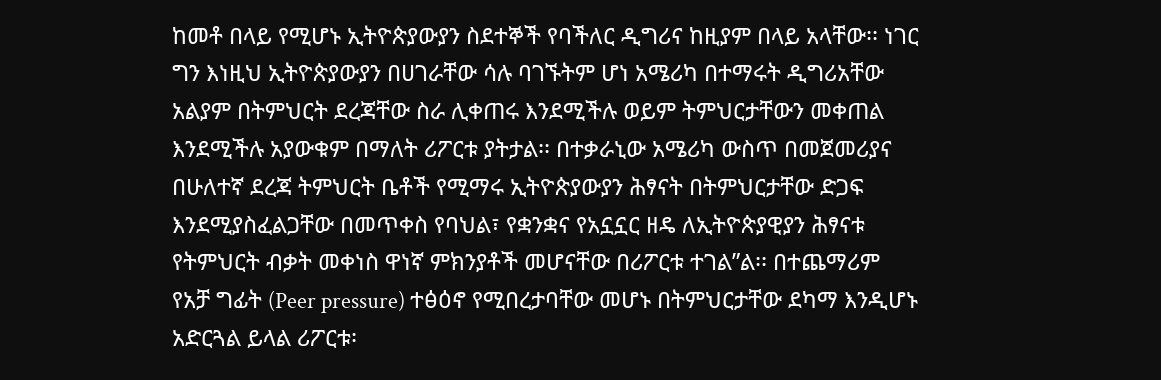ከመቶ በላይ የሚሆኑ ኢትዮጵያውያን ስደተኞች የባችለር ዲግሪና ከዚያም በላይ አላቸው፡፡ ነገር ግን እነዚህ ኢትዮጵያውያን በሀገራቸው ሳሉ ባገኙትም ሆነ አሜሪካ በተማሩት ዲግሪአቸው አልያም በትምህርት ደረጃቸው ስራ ሊቀጠሩ እንደሚችሉ ወይም ትምህርታቸውን መቀጠል እንደሚችሉ አያውቁም በማለት ሪፖርቱ ያትታል፡፡ በተቃራኒው አሜሪካ ውስጥ በመጀመሪያና በሁለተኛ ደረጃ ትምህርት ቤቶች የሚማሩ ኢትዮጵያውያን ሕፃናት በትምህርታቸው ድጋፍ እንደሚያስፈልጋቸው በመጥቀስ የባህል፣ የቋንቋና የአኗኗር ዘዴ ለኢትዮጵያዊያን ሕፃናቱ የትምህርት ብቃት መቀነስ ዋነኛ ምክንያቶች መሆናቸው በሪፖርቱ ተገል”ል፡፡ በተጨማሪም የአቻ ግፊት (Peer pressure) ተፅዕኖ የሚበረታባቸው መሆኑ በትምህርታቸው ደካማ እንዲሆኑ አድርጓል ይላል ሪፖርቱ፡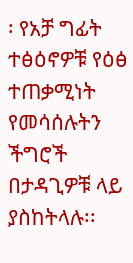፡ የአቻ ግፊት ተፅዕኖዎቹ የዕፅ ተጠቃሚነት የመሳሰሉትን ችግሮች በታዳጊዎቹ ላይ ያስከትላሉ፡፡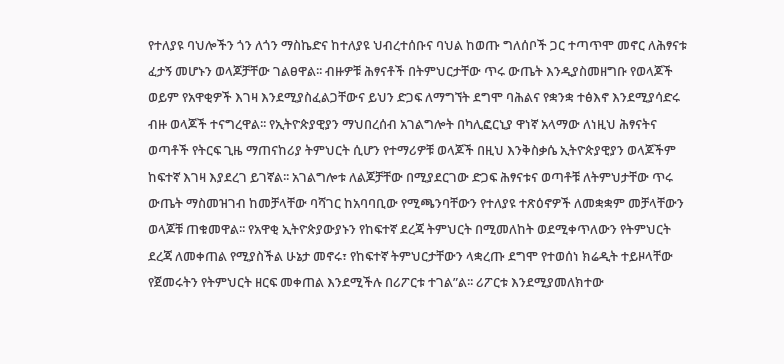የተለያዩ ባህሎችን ጎን ለጎን ማስኬድና ከተለያዩ ህብረተሰቡና ባህል ከወጡ ግለሰቦች ጋር ተጣጥሞ መኖር ለሕፃናቱ ፈታኝ መሆኑን ወላጆቻቸው ገልፀዋል፡፡ ብዙዎቹ ሕፃናቶች በትምህርታቸው ጥሩ ውጤት እንዲያስመዘግቡ የወላጆች ወይም የአዋቂዎች እገዛ እንደሚያስፈልጋቸውና ይህን ድጋፍ ለማግኘት ደግሞ ባሕልና የቋንቋ ተፅእኖ እንደሚያሳድሩ ብዙ ወላጆች ተናግረዋል፡፡ የኢትዮጵያዊያን ማህበረሰብ አገልግሎት በካሊፎርኒያ ዋነኛ አላማው ለነዚህ ሕፃናትና ወጣቶች የትርፍ ጊዜ ማጠናከሪያ ትምህርት ሲሆን የተማሪዎቹ ወላጆች በዚህ እንቅስቃሴ ኢትዮጵያዊያን ወላጆችም ከፍተኛ እገዛ እያደረገ ይገኛል፡፡ አገልግሎቱ ለልጆቻቸው በሚያደርገው ድጋፍ ሕፃናቱና ወጣቶቹ ለትምህታቸው ጥሩ ውጤት ማስመዝገብ ከመቻላቸው ባሻገር ከአባባቢው የሚጫንባቸውን የተለያዩ ተጽዕኖዎች ለመቋቋም መቻላቸውን ወላጆቹ ጠቁመዋል፡፡ የአዋቂ ኢትዮጵያውያኑን የከፍተኛ ደረጃ ትምህርት በሚመለከት ወደሚቀጥለውን የትምህርት ደረጃ ለመቀጠል የሚያስችል ሁኔታ መኖሩ፣ የከፍተኛ ትምህርታቸውን ላቋረጡ ደግሞ የተወሰነ ክሬዲት ተይዞላቸው የጀመሩትን የትምህርት ዘርፍ መቀጠል እንደሚችሉ በሪፖርቱ ተገል”ል፡፡ ሪፖርቱ እንደሚያመለክተው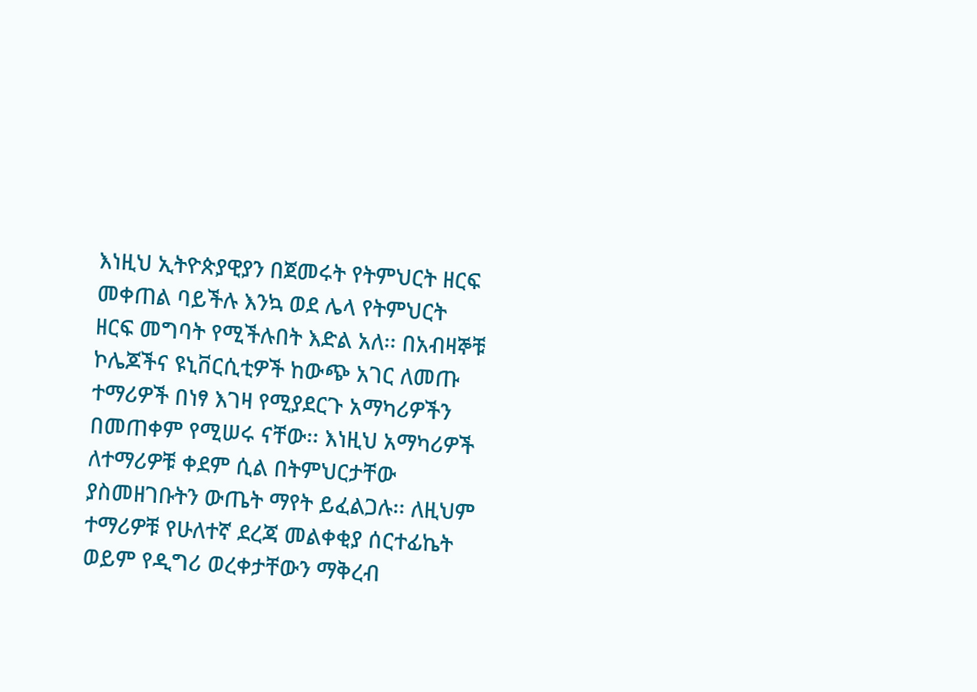እነዚህ ኢትዮጵያዊያን በጀመሩት የትምህርት ዘርፍ መቀጠል ባይችሉ እንኳ ወደ ሌላ የትምህርት ዘርፍ መግባት የሚችሉበት እድል አለ፡፡ በአብዛኞቹ ኮሌጆችና ዩኒቨርሲቲዎች ከውጭ አገር ለመጡ ተማሪዎች በነፃ እገዛ የሚያደርጉ አማካሪዎችን በመጠቀም የሚሠሩ ናቸው፡፡ እነዚህ አማካሪዎች ለተማሪዎቹ ቀደም ሲል በትምህርታቸው ያስመዘገቡትን ውጤት ማየት ይፈልጋሉ፡፡ ለዚህም ተማሪዎቹ የሁለተኛ ደረጃ መልቀቂያ ሰርተፊኬት ወይም የዲግሪ ወረቀታቸውን ማቅረብ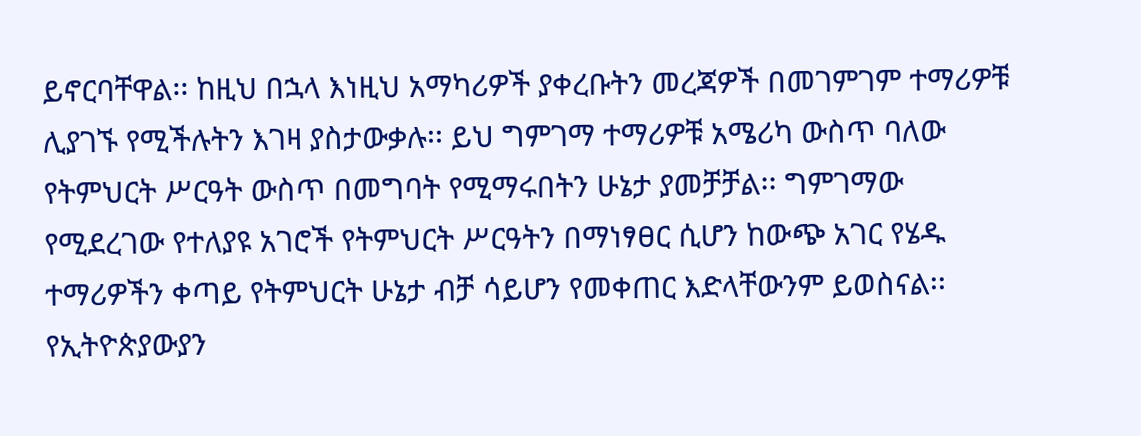ይኖርባቸዋል፡፡ ከዚህ በኋላ እነዚህ አማካሪዎች ያቀረቡትን መረጃዎች በመገምገም ተማሪዎቹ ሊያገኙ የሚችሉትን እገዛ ያስታውቃሉ፡፡ ይህ ግምገማ ተማሪዎቹ አሜሪካ ውስጥ ባለው የትምህርት ሥርዓት ውስጥ በመግባት የሚማሩበትን ሁኔታ ያመቻቻል፡፡ ግምገማው የሚደረገው የተለያዩ አገሮች የትምህርት ሥርዓትን በማነፃፀር ሲሆን ከውጭ አገር የሄዱ ተማሪዎችን ቀጣይ የትምህርት ሁኔታ ብቻ ሳይሆን የመቀጠር እድላቸውንም ይወስናል፡፡ የኢትዮጵያውያን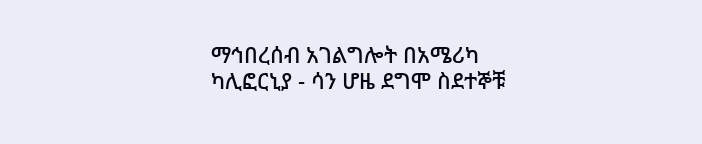ማኅበረሰብ አገልግሎት በአሜሪካ ካሊፎርኒያ - ሳን ሆዜ ደግሞ ስደተኞቹ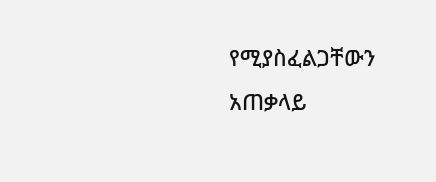የሚያስፈልጋቸውን አጠቃላይ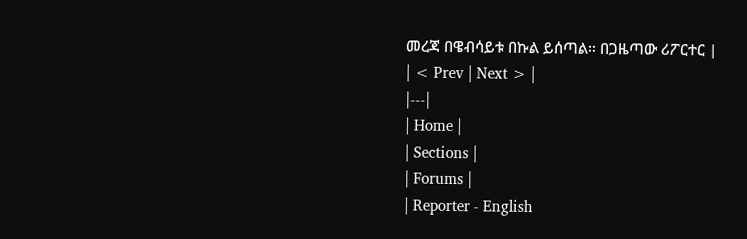መረጃ በዌብሳይቱ በኩል ይሰጣል፡፡ በጋዜጣው ሪፖርተር |
| < Prev | Next > |
|---|
| Home |
| Sections |
| Forums |
| Reporter - English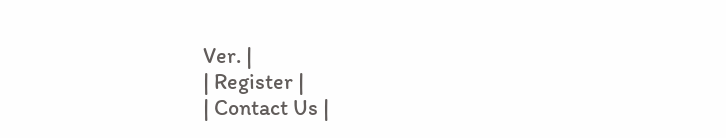Ver. |
| Register |
| Contact Us |